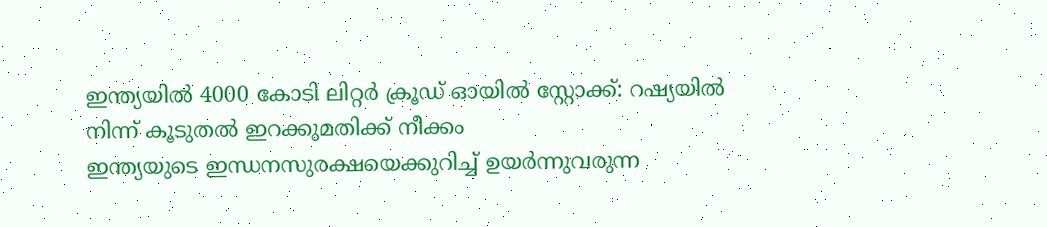ഇന്ത്യയിൽ 4000 കോടി ലിറ്റർ ക്രൂഡ് ഓയിൽ സ്റ്റോക്ക്: റഷ്യയിൽ നിന്ന് കൂടുതൽ ഇറക്കുമതിക്ക് നീക്കം
ഇന്ത്യയുടെ ഇന്ധനസുരക്ഷയെക്കുറിച്ച് ഉയർന്നുവരുന്ന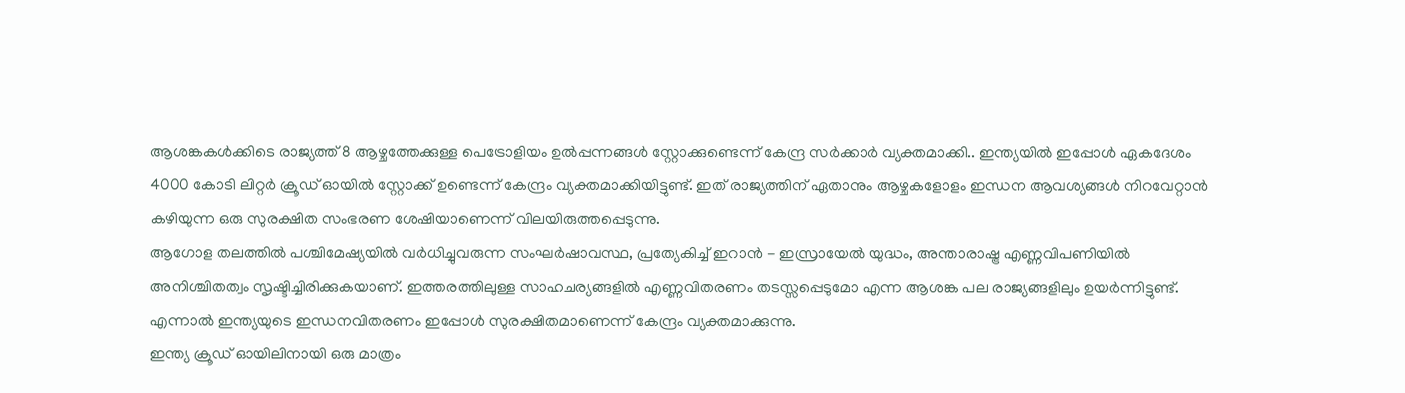ആശങ്കകൾക്കിടെ രാജ്യത്ത് 8 ആഴ്ചത്തേക്കുള്ള പെട്രോളിയം ഉൽപ്പന്നങ്ങൾ സ്റ്റോക്കുണ്ടെന്ന് കേന്ദ്ര സർക്കാർ വ്യക്തമാക്കി.. ഇന്ത്യയിൽ ഇപ്പോൾ ഏകദേശം 4000 കോടി ലിറ്റർ ക്രൂഡ് ഓയിൽ സ്റ്റോക്ക് ഉണ്ടെന്ന് കേന്ദ്രം വ്യക്തമാക്കിയിട്ടുണ്ട്. ഇത് രാജ്യത്തിന് ഏതാനും ആഴ്ചകളോളം ഇന്ധന ആവശ്യങ്ങൾ നിറവേറ്റാൻ കഴിയുന്ന ഒരു സുരക്ഷിത സംഭരണ ശേഷിയാണെന്ന് വിലയിരുത്തപ്പെടുന്നു.
ആഗോള തലത്തിൽ പശ്ചിമേഷ്യയിൽ വർധിച്ചുവരുന്ന സംഘർഷാവസ്ഥ, പ്രത്യേകിച്ച് ഇറാൻ - ഇസ്രായേൽ യുദ്ധം, അന്താരാഷ്ട്ര എണ്ണവിപണിയിൽ അനിശ്ചിതത്വം സൃഷ്ടിച്ചിരിക്കുകയാണ്. ഇത്തരത്തിലുള്ള സാഹചര്യങ്ങളിൽ എണ്ണവിതരണം തടസ്സപ്പെടുമോ എന്ന ആശങ്ക പല രാജ്യങ്ങളിലും ഉയർന്നിട്ടുണ്ട്. എന്നാൽ ഇന്ത്യയുടെ ഇന്ധനവിതരണം ഇപ്പോൾ സുരക്ഷിതമാണെന്ന് കേന്ദ്രം വ്യക്തമാക്കുന്നു.
ഇന്ത്യ ക്രൂഡ് ഓയിലിനായി ഒരു മാത്രം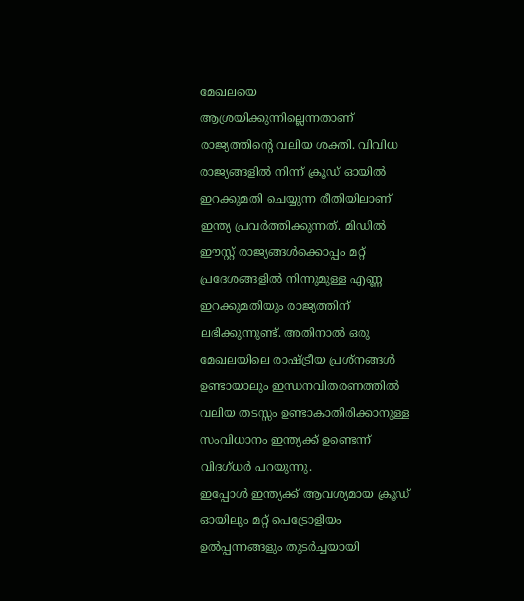മേഖലയെ ആശ്രയിക്കുന്നില്ലെന്നതാണ് രാജ്യത്തിന്റെ വലിയ ശക്തി. വിവിധ രാജ്യങ്ങളിൽ നിന്ന് ക്രൂഡ് ഓയിൽ ഇറക്കുമതി ചെയ്യുന്ന രീതിയിലാണ് ഇന്ത്യ പ്രവർത്തിക്കുന്നത്. മിഡിൽ ഈസ്റ്റ് രാജ്യങ്ങൾക്കൊപ്പം മറ്റ് പ്രദേശങ്ങളിൽ നിന്നുമുള്ള എണ്ണ ഇറക്കുമതിയും രാജ്യത്തിന് ലഭിക്കുന്നുണ്ട്. അതിനാൽ ഒരു മേഖലയിലെ രാഷ്ട്രീയ പ്രശ്നങ്ങൾ ഉണ്ടായാലും ഇന്ധനവിതരണത്തിൽ വലിയ തടസ്സം ഉണ്ടാകാതിരിക്കാനുള്ള സംവിധാനം ഇന്ത്യക്ക് ഉണ്ടെന്ന് വിദഗ്ധർ പറയുന്നു.
ഇപ്പോൾ ഇന്ത്യക്ക് ആവശ്യമായ ക്രൂഡ് ഓയിലും മറ്റ് പെട്രോളിയം ഉൽപ്പന്നങ്ങളും തുടർച്ചയായി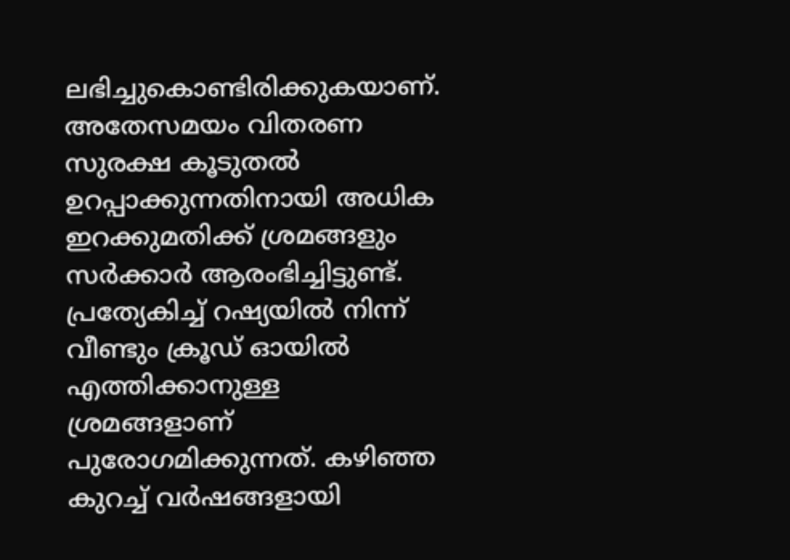ലഭിച്ചുകൊണ്ടിരിക്കുകയാണ്. അതേസമയം വിതരണ സുരക്ഷ കൂടുതൽ ഉറപ്പാക്കുന്നതിനായി അധിക ഇറക്കുമതിക്ക് ശ്രമങ്ങളും സർക്കാർ ആരംഭിച്ചിട്ടുണ്ട്. പ്രത്യേകിച്ച് റഷ്യയിൽ നിന്ന് വീണ്ടും ക്രൂഡ് ഓയിൽ എത്തിക്കാനുള്ള ശ്രമങ്ങളാണ് പുരോഗമിക്കുന്നത്. കഴിഞ്ഞ കുറച്ച് വർഷങ്ങളായി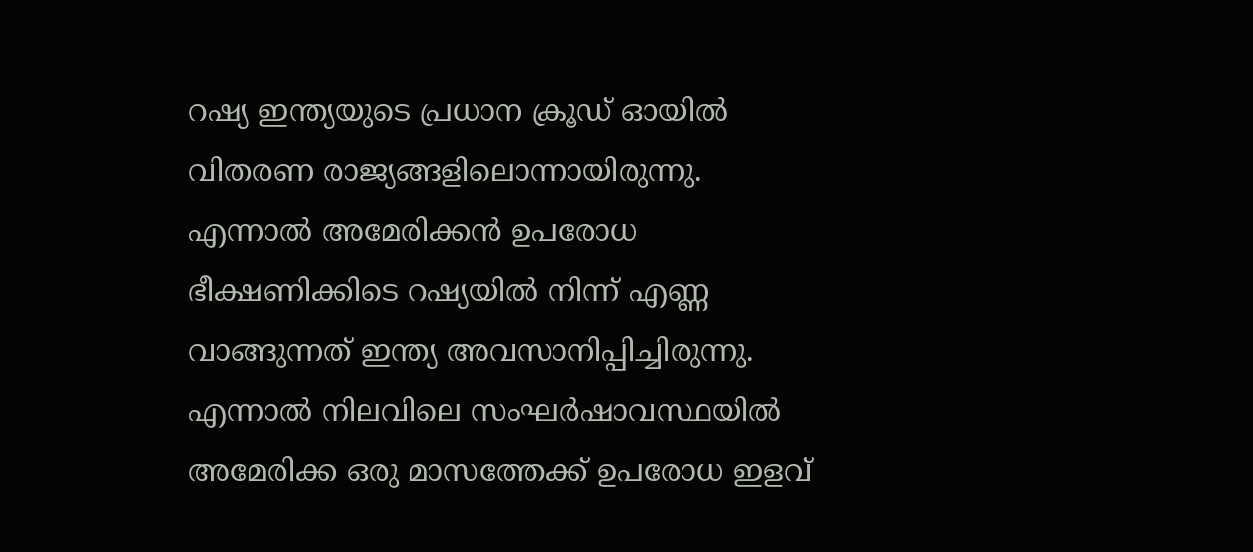റഷ്യ ഇന്ത്യയുടെ പ്രധാന ക്രൂഡ് ഓയിൽ വിതരണ രാജ്യങ്ങളിലൊന്നായിരുന്നു. എന്നാൽ അമേരിക്കൻ ഉപരോധ ഭീക്ഷണിക്കിടെ റഷ്യയിൽ നിന്ന് എണ്ണ വാങ്ങുന്നത് ഇന്ത്യ അവസാനിപ്പിച്ചിരുന്നു. എന്നാൽ നിലവിലെ സംഘർഷാവസ്ഥയിൽ അമേരിക്ക ഒരു മാസത്തേക്ക് ഉപരോധ ഇളവ്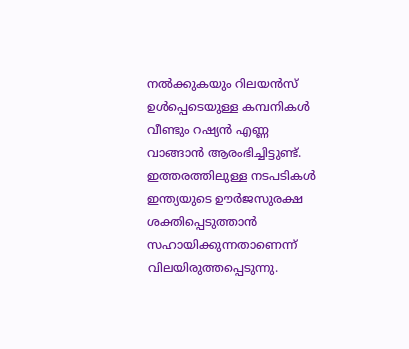നൽക്കുകയും റിലയൻസ് ഉൾപ്പെടെയുള്ള കമ്പനികൾ വീണ്ടും റഷ്യൻ എണ്ണ വാങ്ങാൻ ആരംഭിച്ചിട്ടുണ്ട്.
ഇത്തരത്തിലുള്ള നടപടികൾ ഇന്ത്യയുടെ ഊർജസുരക്ഷ ശക്തിപ്പെടുത്താൻ സഹായിക്കുന്നതാണെന്ന് വിലയിരുത്തപ്പെടുന്നു.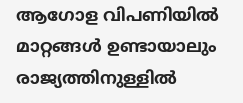ആഗോള വിപണിയിൽ മാറ്റങ്ങൾ ഉണ്ടായാലും രാജ്യത്തിനുള്ളിൽ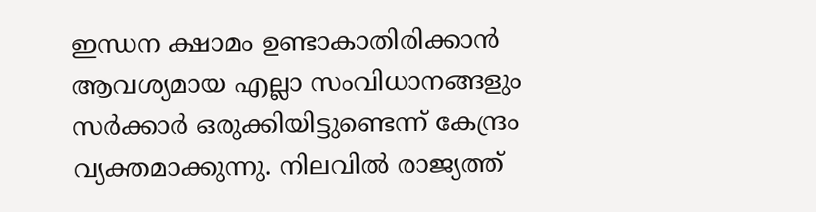ഇന്ധന ക്ഷാമം ഉണ്ടാകാതിരിക്കാൻ ആവശ്യമായ എല്ലാ സംവിധാനങ്ങളും സർക്കാർ ഒരുക്കിയിട്ടുണ്ടെന്ന് കേന്ദ്രം വ്യക്തമാക്കുന്നു. നിലവിൽ രാജ്യത്ത്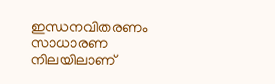ഇന്ധനവിതരണം സാധാരണ നിലയിലാണ്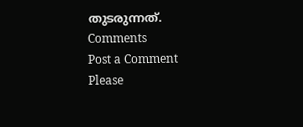തുടരുന്നത്.
Comments
Post a Comment
Please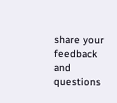share your feedback and questions